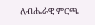ለብሔራዊ ምርጫ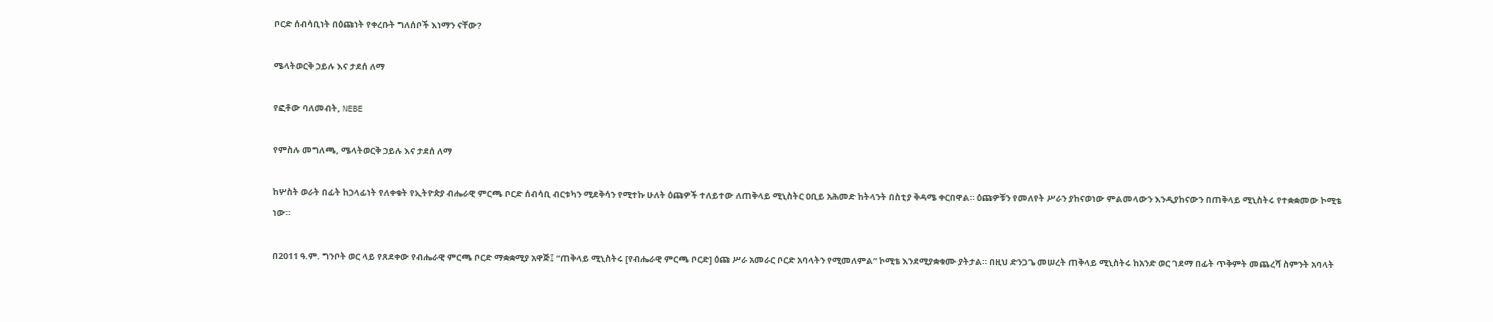ቦርድ ሰብሳቢነት በዕጩነት የቀረቡት ግለሰቦች እነማን ናቸው?

ሜላትወርቅ ኃይሉ እና ታደሰ ለማ

የፎቶው ባለመብት, NEBE

የምስሉ መግለጫ, ሜላትወርቅ ኃይሉ እና ታደሰ ለማ

ከሦስት ወራት በፊት ከኃላፊነት የለቀቁት የኢትዮጵያ ብሔራዊ ምርጫ ቦርድ ሰብሳቢ ብርቱካን ሚደቅሳን የሚተኩ ሁለት ዕጩዎች ተለይተው ለጠቅላይ ሚኒስትር ዐቢይ አሕመድ ከትላንት በስቲያ ቅዳሜ ቀርበዋል። ዕጩዎቹን የመለየት ሥራን ያከናወነው ምልመላውን እንዲያከናውን በጠቅላይ ሚኒስትሩ የተቋቋመው ኮሚቴ ነው።

በ2011 ዓ.ም. ግንቦት ወር ላይ የጸደቀው የብሔራዊ ምርጫ ቦርድ ማቋቋሚያ አዋጅ፤ “ጠቅላይ ሚኒስትሩ [የብሔራዊ ምርጫ ቦርድ] ዕጩ ሥራ አመራር ቦርድ አባላትን የሚመለምል” ኮሚቴ እንደሚያቋቁሙ ያትታል። በዚህ ድንጋጌ መሠረት ጠቅላይ ሚኒስትሩ ከአንድ ወር ገደማ በፊት ጥቅምት መጨረሻ ስምንት አባላት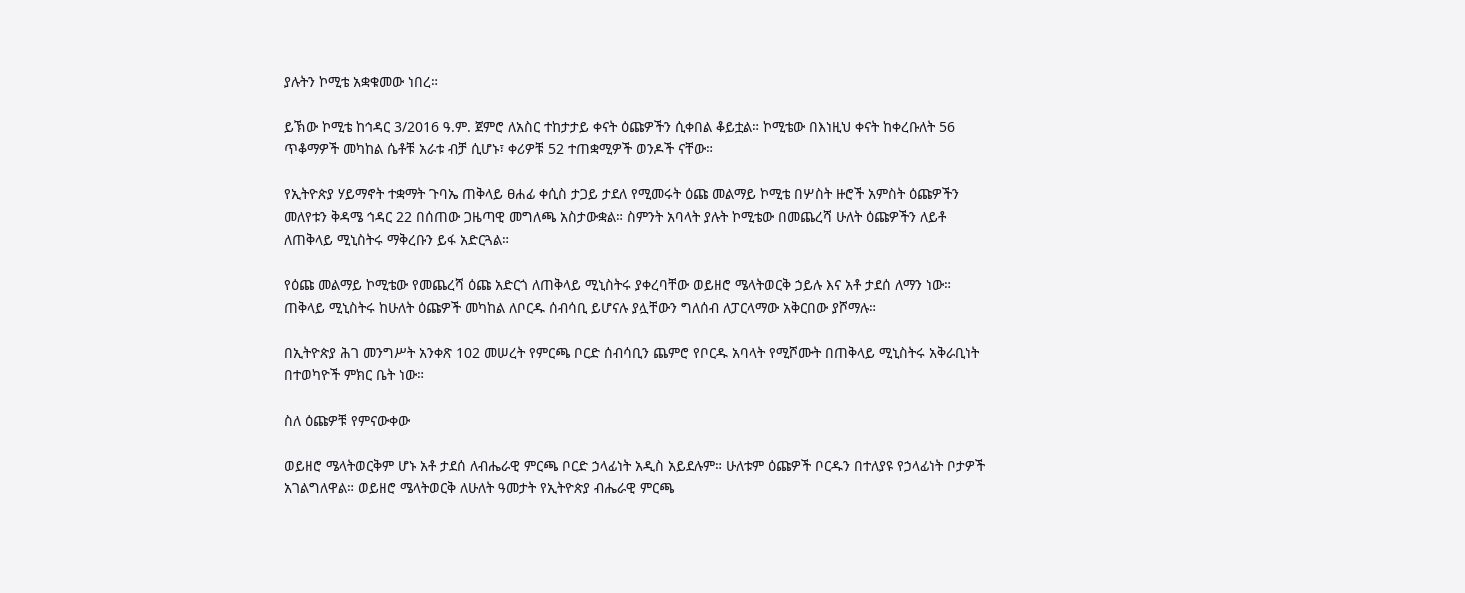ያሉትን ኮሚቴ አቋቁመው ነበረ።

ይኽው ኮሚቴ ከኅዳር 3/2016 ዓ.ም. ጀምሮ ለአስር ተከታታይ ቀናት ዕጩዎችን ሲቀበል ቆይቷል። ኮሚቴው በእነዚህ ቀናት ከቀረቡለት 56 ጥቆማዎች መካከል ሴቶቹ አራቱ ብቻ ሲሆኑ፣ ቀሪዎቹ 52 ተጠቋሚዎች ወንዶች ናቸው።

የኢትዮጵያ ሃይማኖት ተቋማት ጉባኤ ጠቅላይ ፀሐፊ ቀሲስ ታጋይ ታደለ የሚመሩት ዕጩ መልማይ ኮሚቴ በሦስት ዙሮች አምስት ዕጩዎችን መለየቱን ቅዳሜ ኅዳር 22 በሰጠው ጋዜጣዊ መግለጫ አስታውቋል። ስምንት አባላት ያሉት ኮሚቴው በመጨረሻ ሁለት ዕጩዎችን ለይቶ ለጠቅላይ ሚኒስትሩ ማቅረቡን ይፋ አድርጓል።

የዕጩ መልማይ ኮሚቴው የመጨረሻ ዕጩ አድርጎ ለጠቅላይ ሚኒስትሩ ያቀረባቸው ወይዘሮ ሜላትወርቅ ኃይሉ እና አቶ ታደሰ ለማን ነው። ጠቅላይ ሚኒስትሩ ከሁለት ዕጩዎች መካከል ለቦርዱ ሰብሳቢ ይሆናሉ ያሏቸውን ግለሰብ ለፓርላማው አቅርበው ያሾማሉ።

በኢትዮጵያ ሕገ መንግሥት አንቀጽ 102 መሠረት የምርጫ ቦርድ ሰብሳቢን ጨምሮ የቦርዱ አባላት የሚሾሙት በጠቅላይ ሚኒስትሩ አቅራቢነት በተወካዮች ምክር ቤት ነው።

ስለ ዕጩዎቹ የምናውቀው

ወይዘሮ ሜላትወርቅም ሆኑ አቶ ታደሰ ለብሔራዊ ምርጫ ቦርድ ኃላፊነት አዲስ አይደሉም። ሁለቱም ዕጩዎች ቦርዱን በተለያዩ የኃላፊነት ቦታዎች አገልግለዋል። ወይዘሮ ሜላትወርቅ ለሁለት ዓመታት የኢትዮጵያ ብሔራዊ ምርጫ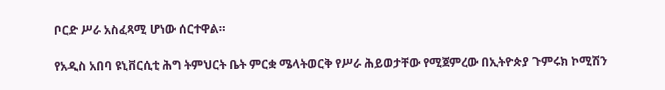ቦርድ ሥራ አስፈጻሚ ሆነው ሰርተዋል።

የአዲስ አበባ ዩኒቨርሲቲ ሕግ ትምህርት ቤት ምርቋ ሜላትወርቅ የሥራ ሕይወታቸው የሚጀምረው በኢትዮጵያ ጉምሩክ ኮሚሽን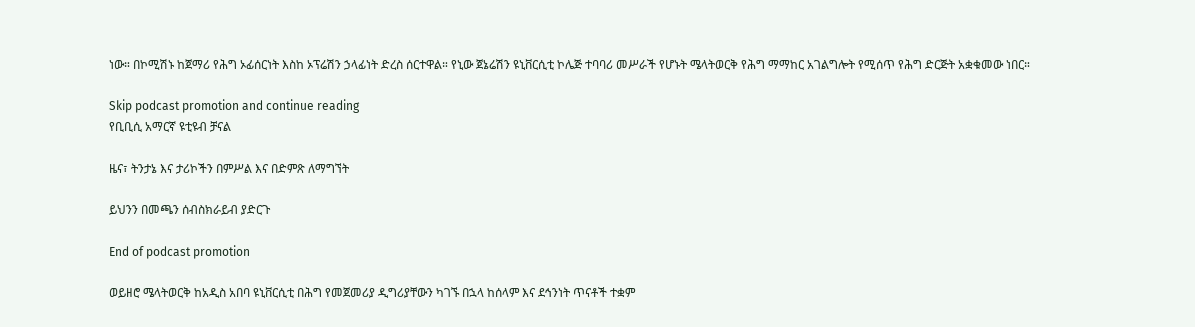ነው። በኮሚሽኑ ከጀማሪ የሕግ ኦፊሰርነት እስከ ኦፕሬሽን ኃላፊነት ድረስ ሰርተዋል። የኒው ጀኔሬሽን ዩኒቨርሲቲ ኮሌጅ ተባባሪ መሥራች የሆኑት ሜላትወርቅ የሕግ ማማከር አገልግሎት የሚሰጥ የሕግ ድርጅት አቋቁመው ነበር።

Skip podcast promotion and continue reading
የቢቢሲ አማርኛ ዩቲዩብ ቻናል

ዜና፣ ትንታኔ እና ታሪኮችን በምሥል እና በድምጽ ለማግኘት

ይህንን በመጫን ሰብስክራይብ ያድርጉ

End of podcast promotion

ወይዘሮ ሜላትወርቅ ከአዲስ አበባ ዩኒቨርሲቲ በሕግ የመጀመሪያ ዲግሪያቸውን ካገኙ በኋላ ከሰላም እና ደኅንነት ጥናቶች ተቋም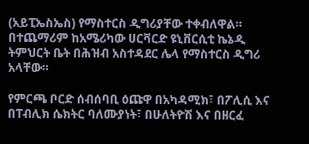(አይፒኤስኤስ) የማስተርስ ዲግሪያቸው ተቀብለዋል። በተጨማሪም ከአሜሪካው ሀርቫርድ ዩኒቨርሲቲ ኬኔዲ ትምህርት ቤት በሕዝብ አስተዳደር ሌላ የማስተርስ ዲግሪ አላቸው።

የምርጫ ቦርድ ሰብሰባቢ ዕጩዋ በአካዳሚክ፣ በፖሊሲ እና በፐብሊክ ሴክትር ባለሙያነት፣ በሁለትዮሽ እና በዘርፈ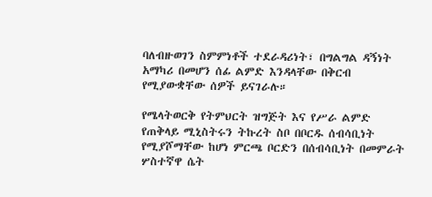ባለብዙወገን ስምምነቶች ተደራዳሪነት፣ በግልግል ዳኝነት አማካሪ በመሆን ሰፊ ልምድ እንዳላቸው በቅርብ የሚያውቋቸው ሰዎች ይናገራሉ።

የሜላትወርቅ የትምህርት ዝግጅት እና የሥራ ልምድ የጠቅላይ ሚኒስትሩን ትኩረት ስቦ በቦርዱ ሰብሳቢነት የሚያሾማቸው ከሆነ ምርጫ ቦርድን በሰብሳቢነት በመምራት ሦስተኛዋ ሴት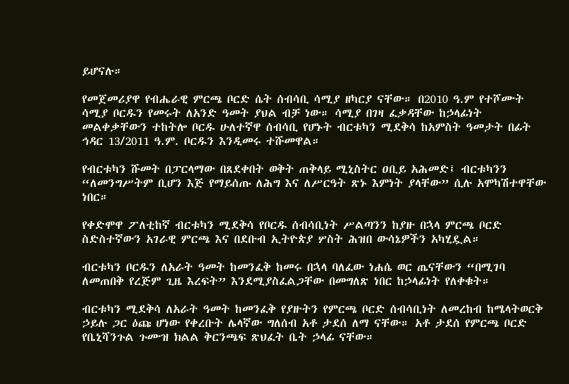ይሆናሉ።

የመጀመሪያዋ የብሔራዊ ምርጫ ቦርድ ሴት ሰብሳቢ ሳሚያ ዘካርያ ናቸው። በ2010 ዓ.ም የተሾሙት ሳሚያ ቦርዱን የመሩት ለአንድ ዓመት ያህል ብቻ ነው። ሳሚያ በገዛ ፈቃዳቸው ከኃላፊነት መልቀቃቸውን ተከትሎ ቦርዱ ሁለተኛዋ ሰብሳቢ የሆኑት ብርቱካን ሚደቅሳ ከአምስት ዓመታት በፊት ኅዳር 13/2011 ዓ.ም. ቦርዱን እንዲመሩ ተሹመዋል።

የብርቱካን ሹመት በፓርላማው በጸደቀበት ወቅት ጠቅላይ ሚኒስትር ዐቢይ አሕመድ፤ ብርቱካንን “ለመንግሥትም ቢሆን እጅ የማይሰጡ ለሕግ እና ለሥርዓት ጽኑ እምነት ያላቸው” ሲሉ አሞካሽተዋቸው ነበር።

የቀድሞዋ ፖለቲከኛ ብርቱካን ሚደቅሳ የቦርዱ ሰብሳቢነት ሥልጣንን ከያዙ በኋላ ምርጫ ቦርድ ስድስተኛውን አገራዊ ምርጫ እና በደቡብ ኢትዮጵያ ሦስት ሕዝበ ውሳኔዎችን አካሂዷል።

ብርቱካን ቦርዱን ለአራት ዓመት ከመንፈቅ ከመሩ በኋላ ባለፈው ነሐሴ ወር ጤናቸውን “በሚገባ ለመጠበቅ የረጅም ጊዜ እረፍት” እንደሚያስፈልጋቸው በመግለጽ ነበር ከኃላፊነት የለቀቁት።

ብርቱካን ሚደቅሳ ለአራት ዓመት ከመንፈቅ የያዙትን የምርጫ ቦርድ ሰብሳቢነት ለመረከብ ከሜላትወርቅ ኃይሉ ጋር ዕጩ ሆነው የቀረቡት ሌላኛው ግለሰብ አቶ ታደሰ ለማ ናቸው። አቶ ታደሰ የምርጫ ቦርድ የቤኒሻንጉል ጉሙዝ ክልል ቅርንጫፍ ጽህፈት ቤት ኃላፊ ናቸው።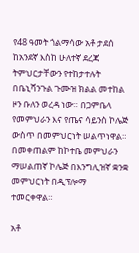የ48 ዓመት ጎልማሳው አቶ ታደሰ ከአንደኛ እስከ ሁለተኛ ደረጃ ትምህርታቸውን የተከታተሉት በቤኒሻንጉል ጉሙዝ ክልል መተከል ዞን ቡለን ወረዳ ነው። በጋምቤላ የመምህራን እና የጤና ሳይንስ ኮሌጅ ውስጥ በመምህርነት ሠልጥነዋል። በመቀጠልም ከኮተቤ መምህራን ማሠልጠኛ ኮሌጅ በእንግሊዝኛ ቋንቋ መምህርነት በዲፕሎማ ተመርቀዋል።

አቶ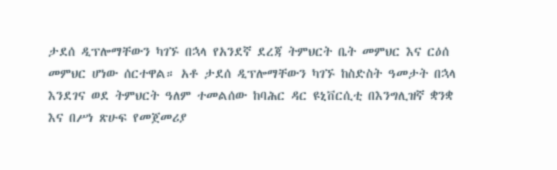ታደሰ ዲፕሎማቸውን ካገኙ በኋላ የአንደኛ ደረጃ ትምህርት ቤት መምህር እና ርዕሰ መምህር ሆነው ሰርተዋል። አቶ ታደሰ ዲፕሎማቸውን ካገኙ ከስድስት ዓመታት በኋላ እንደገና ወደ ትምህርት ዓለም ተመልሰው ከባሕር ዳር ዩኒቨርሲቲ በእንግሊዝኛ ቋንቋ እና በሥነ ጽሁፍ የመጀመሪያ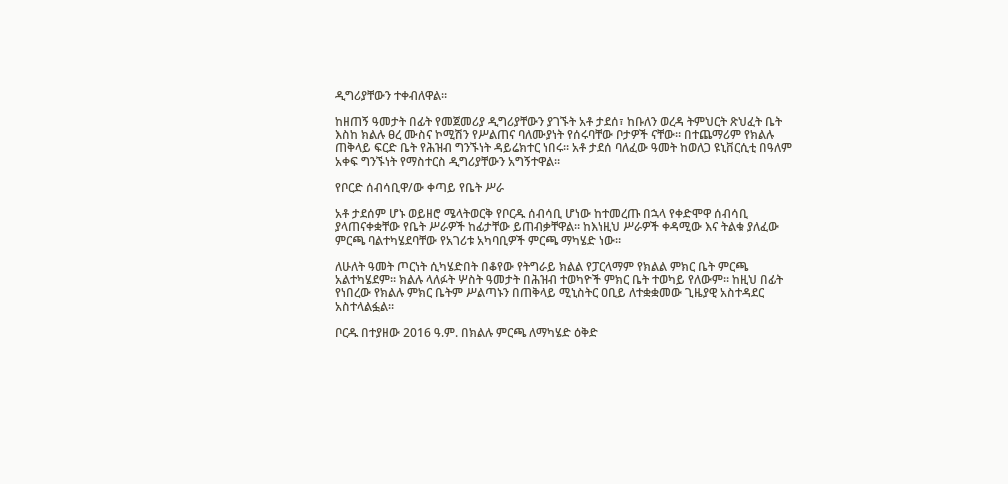ዲግሪያቸውን ተቀብለዋል።

ከዘጠኝ ዓመታት በፊት የመጀመሪያ ዲግሪያቸውን ያገኙት አቶ ታደሰ፣ ከቡለን ወረዳ ትምህርት ጽህፈት ቤት እስከ ክልሉ ፀረ ሙስና ኮሚሽን የሥልጠና ባለሙያነት የሰሩባቸው ቦታዎች ናቸው። በተጨማሪም የክልሉ ጠቅላይ ፍርድ ቤት የሕዝብ ግንኙነት ዳይሬክተር ነበሩ። አቶ ታደሰ ባለፈው ዓመት ከወለጋ ዩኒቨርሲቲ በዓለም አቀፍ ግንኙነት የማስተርስ ዲግሪያቸውን አግኝተዋል።

የቦርድ ሰብሳቢዋ/ው ቀጣይ የቤት ሥራ

አቶ ታደሰም ሆኑ ወይዘሮ ሜላትወርቅ የቦርዱ ሰብሳቢ ሆነው ከተመረጡ በኋላ የቀድሞዋ ሰብሳቢ ያላጠናቀቋቸው የቤት ሥራዎች ከፊታቸው ይጠብቃቸዋል። ከእነዚህ ሥራዎች ቀዳሚው እና ትልቁ ያለፈው ምርጫ ባልተካሄደባቸው የአገሪቱ አካባቢዎች ምርጫ ማካሄድ ነው።

ለሁለት ዓመት ጦርነት ሲካሄድበት በቆየው የትግራይ ክልል የፓርላማም የክልል ምክር ቤት ምርጫ አልተካሄደም። ክልሉ ላለፉት ሦስት ዓመታት በሕዝብ ተወካዮች ምክር ቤት ተወካይ የለውም። ከዚህ በፊት የነበረው የክልሉ ምክር ቤትም ሥልጣኑን በጠቅላይ ሚኒስትር ዐቢይ ለተቋቋመው ጊዜያዊ አስተዳደር አስተላልፏል።

ቦርዱ በተያዘው 2016 ዓ.ም. በክልሉ ምርጫ ለማካሄድ ዕቅድ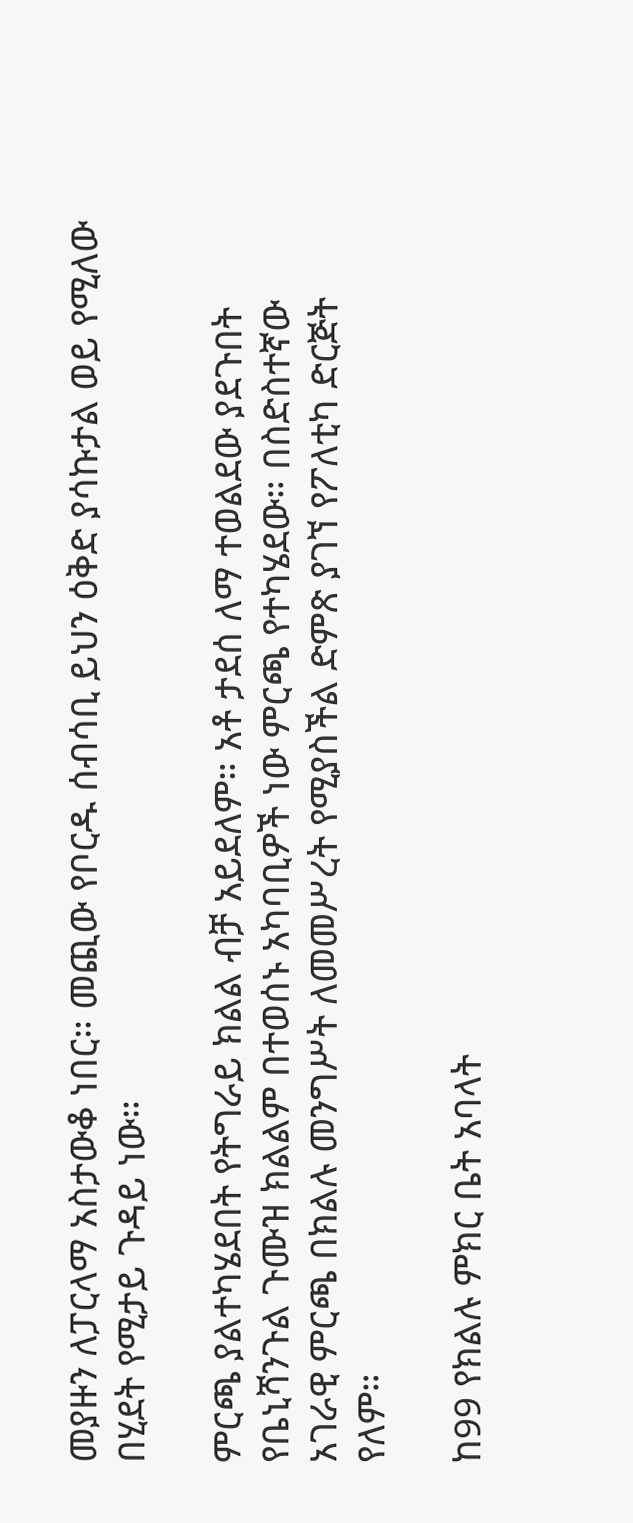መያዙን ለፓርላማ አስታውቆ ነበር። መጪው የቦርዱ ሰብሳቢ ይህን ዕቅድ ያሳኩታል ወይ የሚለው በሂደት የሚታይ ጉዳይ ነው።

ምርጫ ያልተካሄደበት የትግራይ ክልል ብቻ አይደለም። አቶ ታደሰ ለማ ተወልደው ያደጉበት የቤኒሻንጉል ጉሙዝ ክልልም በተወሰኑ አካባቢዎች ነው ምርጫ የተካሄደው። በስድስተኛው አገራዊ ምርጫ በክልሉ መንግሥት ለመመሥረት የሚያስችል ድምጽ ያገኘ የፖለቲካ ድርጅት የለም።

ከ99 የክልሉ ምክር ቤት አባላት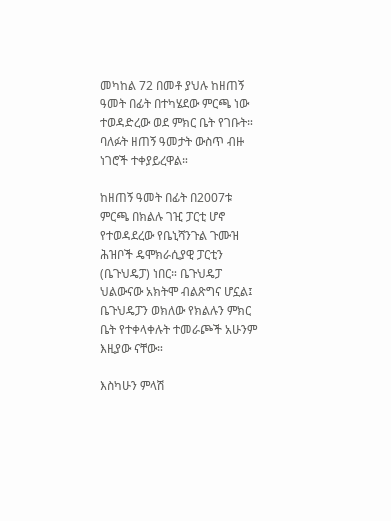መካከል 72 በመቶ ያህሉ ከዘጠኝ ዓመት በፊት በተካሄደው ምርጫ ነው ተወዳድረው ወደ ምክር ቤት የገቡት። ባለፉት ዘጠኝ ዓመታት ውስጥ ብዙ ነገሮች ተቀያይረዋል።

ከዘጠኝ ዓመት በፊት በ2007ቱ ምርጫ በክልሉ ገዢ ፓርቲ ሆኖ የተወዳደረው የቤኒሻንጉል ጉሙዝ ሕዝቦች ዴሞክራሲያዊ ፓርቲን (ቤጉህዴፓ) ነበር። ቤጉህዴፓ ህልውናው አክትሞ ብልጽግና ሆኗል፤ ቤጉህዴፓን ወክለው የክልሉን ምክር ቤት የተቀላቀሉት ተመራጮች አሁንም እዚያው ናቸው።

እስካሁን ምላሽ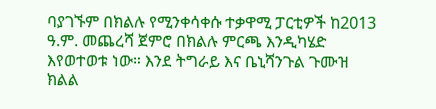ባያገኙም በክልሉ የሚንቀሳቀሱ ተቃዋሚ ፓርቲዎች ከ2013 ዓ.ም. መጨረሻ ጀምሮ በክልሉ ምርጫ እንዲካሄድ እየወተወቱ ነው። እንደ ትግራይ እና ቤኒሻንጉል ጉሙዝ ክልል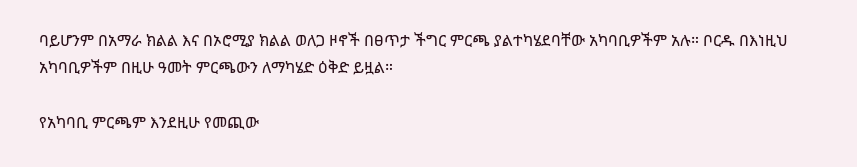ባይሆንም በአማራ ክልል እና በኦሮሚያ ክልል ወለጋ ዞኖች በፀጥታ ችግር ምርጫ ያልተካሄደባቸው አካባቢዎችም አሉ። ቦርዱ በእነዚህ አካባቢዎችም በዚሁ ዓመት ምርጫውን ለማካሄድ ዕቅድ ይዟል።

የአካባቢ ምርጫም እንደዚሁ የመጪው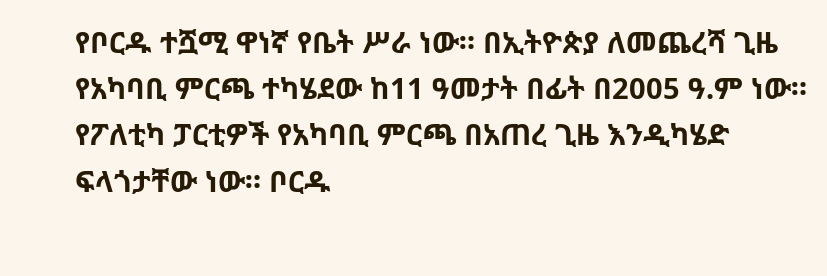የቦርዱ ተሿሚ ዋነኛ የቤት ሥራ ነው። በኢትዮጵያ ለመጨረሻ ጊዜ የአካባቢ ምርጫ ተካሄደው ከ11 ዓመታት በፊት በ2005 ዓ.ም ነው። የፖለቲካ ፓርቲዎች የአካባቢ ምርጫ በአጠረ ጊዜ እንዲካሄድ ፍላጎታቸው ነው። ቦርዱ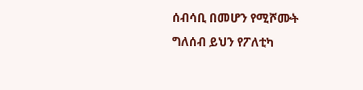ሰብሳቢ በመሆን የሚሾሙት ግለሰብ ይህን የፖለቲካ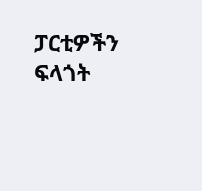ፓርቲዎችን ፍላጎት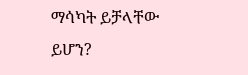ማሳካት ይቻላቸው ይሆን?